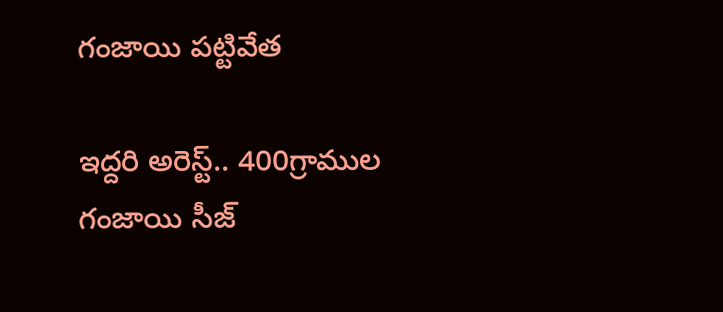గంజాయి పట్టివేత

ఇద్దరి అరెస్ట్.. 400గ్రాముల గంజాయి సీజ్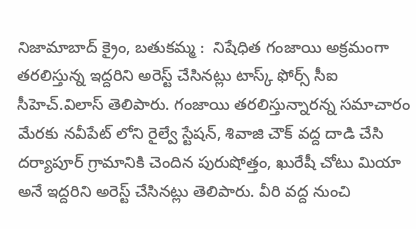నిజామాబాద్ క్రైం, బతుకమ్మ :  నిషేధిత గంజాయి అక్రమంగా తరలిస్తున్న ఇద్దరిని అరెస్ట్ చేసినట్లు టాస్క్ ఫోర్స్ సీఐ సీహెచ్.విలాస్ తెలిపారు. గంజాయి తరలిస్తున్నారన్న సమాచారం మేరకు నవీపేట్ లోని రైల్వే స్టేషన్, శివాజి చౌక్ వద్ద దాడి చేసి దర్యాపూర్ గ్రామానికి చెందిన పురుషోత్తం, ఖురేషీ చోటు మియా అనే ఇద్దరిని అరెస్ట్ చేసినట్లు తెలిపారు. వీరి వద్ద నుంచి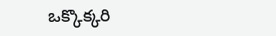ఒక్కొక్కరి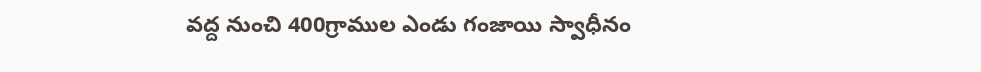వద్ద నుంచి 400గ్రాముల ఎండు గంజాయి స్వాధీనం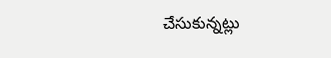చేసుకున్నట్లు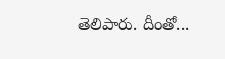తెలిపారు. దీంతో...